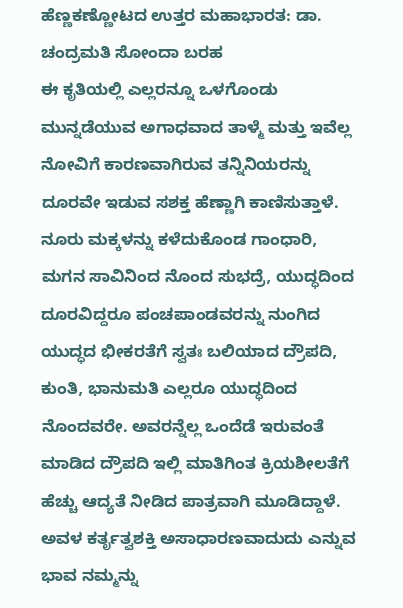ಹೆಣ್ಣಕಣ್ಣೋಟದ ಉತ್ತರ ಮಹಾಭಾರತ: ಡಾ. ಚಂದ್ರಮತಿ ಸೋಂದಾ ಬರಹ
ಈ ಕೃತಿಯಲ್ಲಿ ಎಲ್ಲರನ್ನೂ ಒಳಗೊಂಡು ಮುನ್ನಡೆಯುವ ಅಗಾಧವಾದ ತಾಳ್ಮೆ ಮತ್ತು ಇವೆಲ್ಲ ನೋವಿಗೆ ಕಾರಣವಾಗಿರುವ ತನ್ನಿನಿಯರನ್ನು ದೂರವೇ ಇಡುವ ಸಶಕ್ತ ಹೆಣ್ಣಾಗಿ ಕಾಣಿಸುತ್ತಾಳೆ. ನೂರು ಮಕ್ಕಳನ್ನು ಕಳೆದುಕೊಂಡ ಗಾಂಧಾರಿ, ಮಗನ ಸಾವಿನಿಂದ ನೊಂದ ಸುಭದ್ರೆ, ಯುದ್ಧದಿಂದ ದೂರವಿದ್ದರೂ ಪಂಚಪಾಂಡವರನ್ನು ನುಂಗಿದ ಯುದ್ಧದ ಭೀಕರತೆಗೆ ಸ್ವತಃ ಬಲಿಯಾದ ದ್ರೌಪದಿ, ಕುಂತಿ, ಭಾನುಮತಿ ಎಲ್ಲರೂ ಯುದ್ಧದಿಂದ ನೊಂದವರೇ. ಅವರನ್ನೆಲ್ಲ ಒಂದೆಡೆ ಇರುವಂತೆ ಮಾಡಿದ ದ್ರೌಪದಿ ಇಲ್ಲಿ ಮಾತಿಗಿಂತ ಕ್ರಿಯಶೀಲತೆಗೆ ಹೆಚ್ಚು ಆದ್ಯತೆ ನೀಡಿದ ಪಾತ್ರವಾಗಿ ಮೂಡಿದ್ದಾಳೆ. ಅವಳ ಕರ್ತೃತ್ವಶಕ್ತಿ ಅಸಾಧಾರಣವಾದುದು ಎನ್ನುವ ಭಾವ ನಮ್ಮನ್ನು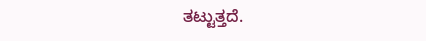ತಟ್ಟುತ್ತದೆ.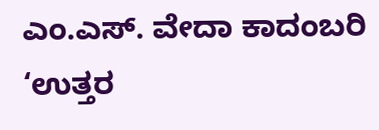ಎಂ.ಎಸ್. ವೇದಾ ಕಾದಂಬರಿ ‘ಉತ್ತರ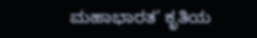ಮಹಾಭಾರತ’ ಕೃತಿಯ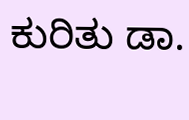ಕುರಿತು ಡಾ.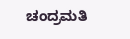ಚಂದ್ರಮತಿ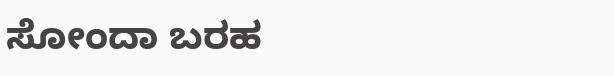ಸೋಂದಾ ಬರಹ